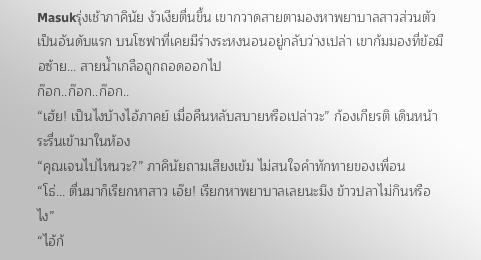Masukรุ่งเช้าภาคินัย งัวเงียตื่นขึ้น เขากวาดสายตามองหาพยาบาลสาวส่วนตัวเป็นอันดับแรก บนโซฟาที่เคยมีร่างระหงนอนอยู่กลับว่างเปล่า เขาก้มมองที่ข้อมือซ้าย... สายน้ำเกลือถูกถอดออกไป
ก๊อก..ก๊อก..ก๊อก..
“เฮ้ย! เป็นไงบ้างไอ้ภาคย์ เมื่อคืนหลับสบายหรือเปล่าวะ” ก้องเกียรติ เดินหน้าระรื่นเข้ามาในห้อง
“คุณเจนไปไหนวะ?” ภาคินัยถามเสียงเข้ม ไม่สนใจคำทักทายของเพื่อน
“โธ่... ตื่นมาก็เรียกหาสาว เอ๊ย! เรียกหาพยาบาลเลยนะมึง ข้าวปลาไม่กินหรือไง”
“ไอ้ก้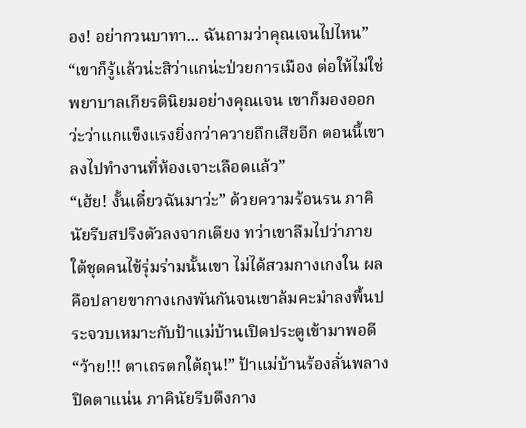อง! อย่ากวนบาทา... ฉันถามว่าคุณเจนไปไหน”
“เขาก็รู้แล้วน่ะสิว่าแกน่ะป่วยการเมือง ต่อให้ไม่ใช่พยาบาลเกียรตินิยมอย่างคุณเจน เขาก็มองออกว่ะว่าแกแข็งแรงยิ่งกว่าควายถึกเสียอีก ตอนนี้เขาลงไปทำงานที่ห้องเจาะเลือดแล้ว”
“เฮ้ย! งั้นเดี๋ยวฉันมาว่ะ” ด้วยความร้อนรน ภาคินัยรีบสปริงตัวลงจากเตียง ทว่าเขาลืมไปว่าภายใต้ชุดคนไข้รุ่มร่ามนั้นเขา ไม่ได้สวมกางเกงใน ผลคือปลายขากางเกงพันกันจนเขาล้มคะมำลงพื้นประจวบเหมาะกับป้าแม่บ้านเปิดประตูเข้ามาพอดี
“ว้าย!!! ตาเถรตกใต้ถุน!” ป้าแม่บ้านร้องลั่นพลางปิดตาแน่น ภาคินัยรีบดึงกาง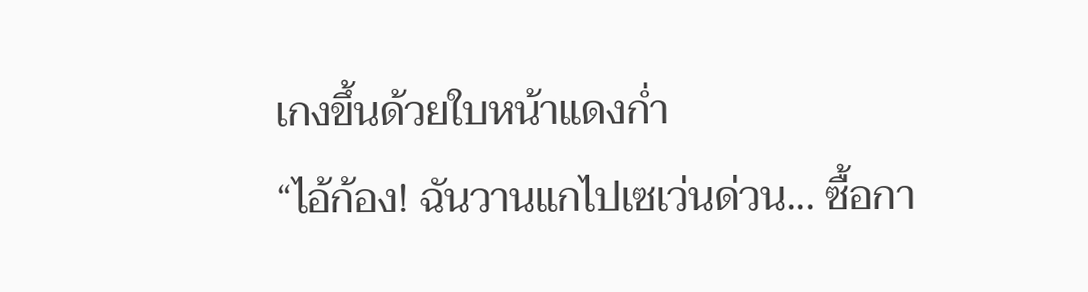เกงขึ้นด้วยใบหน้าแดงก่ำ
“ไอ้ก้อง! ฉันวานแกไปเซเว่นด่วน... ซื้อกา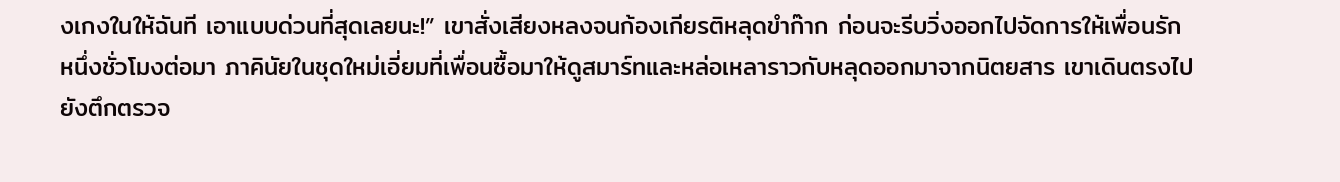งเกงในให้ฉันที เอาแบบด่วนที่สุดเลยนะ!” เขาสั่งเสียงหลงจนก้องเกียรติหลุดขำก๊าก ก่อนจะรีบวิ่งออกไปจัดการให้เพื่อนรัก
หนึ่งชั่วโมงต่อมา ภาคินัยในชุดใหม่เอี่ยมที่เพื่อนซื้อมาให้ดูสมาร์ทและหล่อเหลาราวกับหลุดออกมาจากนิตยสาร เขาเดินตรงไปยังตึกตรวจ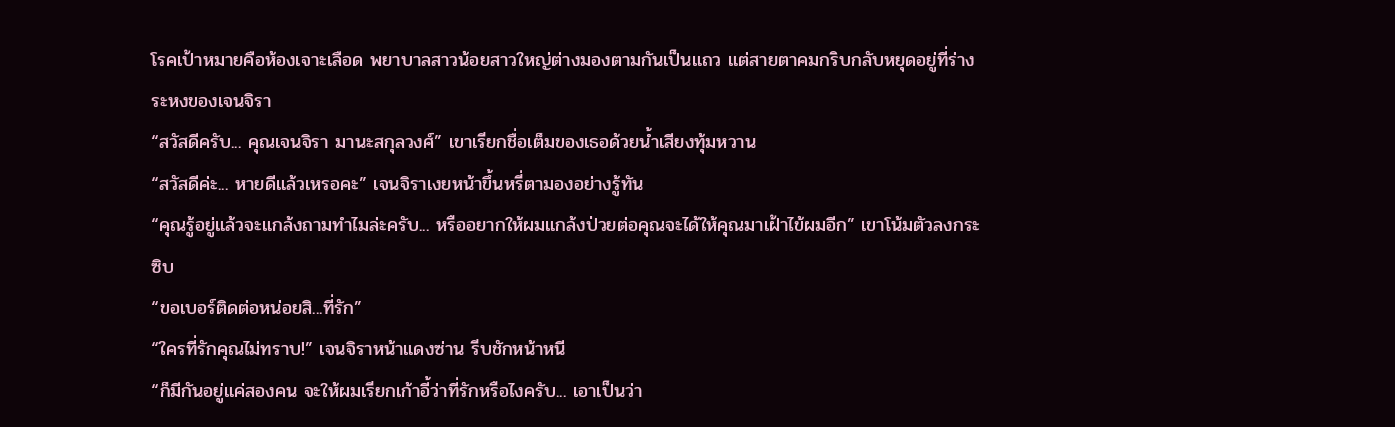โรคเป้าหมายคือห้องเจาะเลือด พยาบาลสาวน้อยสาวใหญ่ต่างมองตามกันเป็นแถว แต่สายตาคมกริบกลับหยุดอยู่ที่ร่างระหงของเจนจิรา
“สวัสดีครับ... คุณเจนจิรา มานะสกุลวงศ์” เขาเรียกชื่อเต็มของเธอด้วยน้ำเสียงทุ้มหวาน
“สวัสดีค่ะ... หายดีแล้วเหรอคะ” เจนจิราเงยหน้าขึ้นหรี่ตามองอย่างรู้ทัน
“คุณรู้อยู่แล้วจะแกล้งถามทำไมล่ะครับ... หรืออยากให้ผมแกล้งป่วยต่อคุณจะได้ให้คุณมาเฝ้าไข้ผมอีก” เขาโน้มตัวลงกระซิบ
“ขอเบอร์ติดต่อหน่อยสิ...ที่รัก”
“ใครที่รักคุณไม่ทราบ!” เจนจิราหน้าแดงซ่าน รีบชักหน้าหนี
“ก็มีกันอยู่แค่สองคน จะให้ผมเรียกเก้าอี้ว่าที่รักหรือไงครับ... เอาเป็นว่า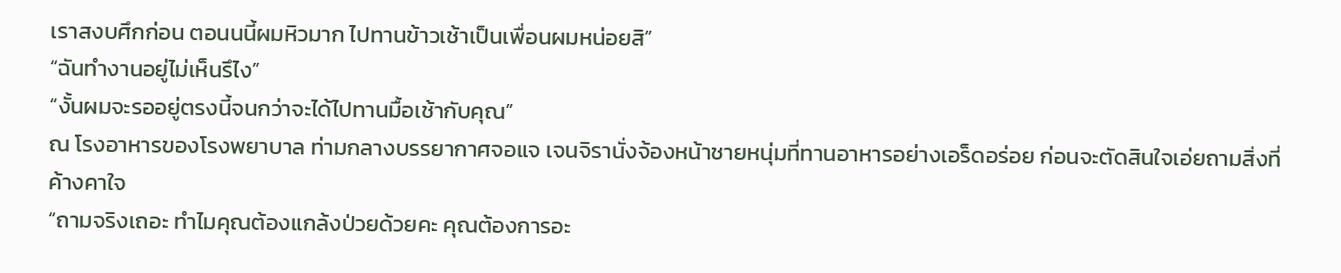เราสงบศึกก่อน ตอนนนี้ผมหิวมาก ไปทานข้าวเช้าเป็นเพื่อนผมหน่อยสิ”
“ฉันทำงานอยู่ไม่เห็นรึไง”
“งั้นผมจะรออยู่ตรงนี้จนกว่าจะได้ไปทานมื้อเช้ากับคุณ”
ณ โรงอาหารของโรงพยาบาล ท่ามกลางบรรยากาศจอแจ เจนจิรานั่งจ้องหน้าชายหนุ่มที่ทานอาหารอย่างเอร็ดอร่อย ก่อนจะตัดสินใจเอ่ยถามสิ่งที่ค้างคาใจ
“ถามจริงเถอะ ทำไมคุณต้องแกล้งป่วยด้วยคะ คุณต้องการอะ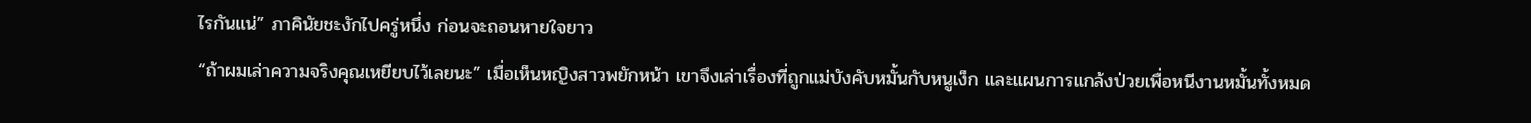ไรกันแน่” ภาคินัยชะงักไปครู่หนึ่ง ก่อนจะถอนหายใจยาว
“ถ้าผมเล่าความจริงคุณเหยียบไว้เลยนะ” เมื่อเห็นหญิงสาวพยักหน้า เขาจึงเล่าเรื่องที่ถูกแม่บังคับหมั้นกับหนูเง็ก และแผนการแกล้งป่วยเพื่อหนีงานหมั้นทั้งหมด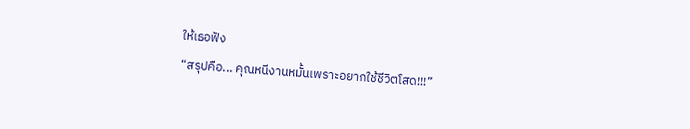ให้เธอฟัง
“สรุปคือ... คุณหนีงานหมั้นเพราะอยากใช้ชีวิตโสด!!!”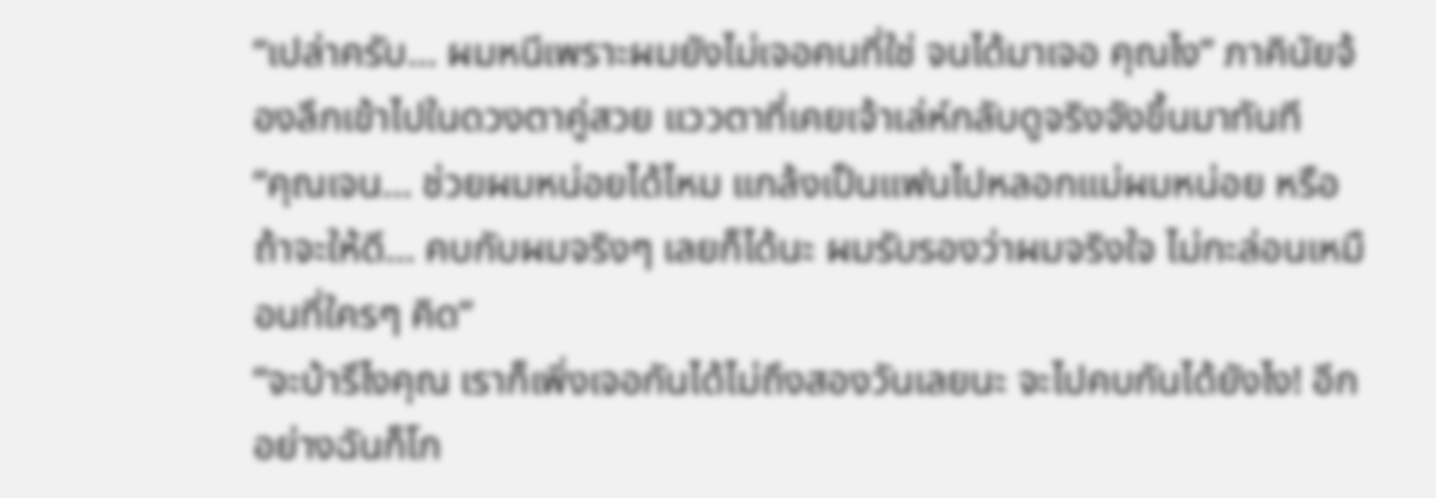“เปล่าครับ... ผมหนีเพราะผมยังไม่เจอคนที่ใช่ จนได้มาเจอ คุณไง” ภาคินัยจ้องลึกเข้าไปในดวงตาคู่สวย แววตาที่เคยเจ้าเล่ห์กลับดูจริงจังขึ้นมาทันที
“คุณเจน... ช่วยผมหน่อยได้ไหม แกล้งเป็นแฟนไปหลอกแม่ผมหน่อย หรือถ้าจะให้ดี... คบกับผมจริงๆ เลยก็ได้นะ ผมรับรองว่าผมจริงใจ ไม่กะล่อนเหมือนที่ใครๆ คิด”
“จะบ้ารึไงคุณ เราก็เพิ่งเจอกันได้ไม่ถึงสองวันเลยนะ จะไปคบกันได้ยังไง! อีกอย่างฉันก็โก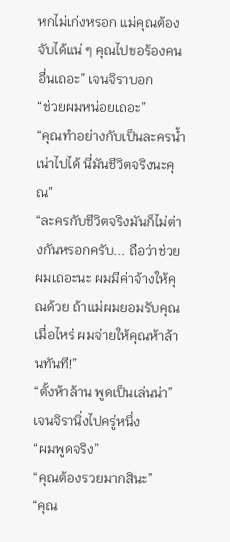หกไม่เก่งหรอก แม่คุณต้องจับได้แน่ ๆ คุณไปขอร้องคนอื่นเถอะ” เจนจิราบอก
“ช่วยผมหน่อยเถอะ”
“คุณทำอย่างกับเป็นละครน้ำเน่าไปได้ นี่มันชีวิตจริงนะคุณ”
“ละครกับชีวิตจริงมันก็ไม่ต่างกันหรอกครับ... ถือว่าช่วยผมเถอะนะ ผมมีค่าจ้างให้คุณด้วย ถ้าแม่ผมยอมรับคุณเมื่อไหร่ ผมจ่ายให้คุณห้าล้านทันที!”
“ตั้งห้าล้าน พูดเป็นเล่นน่า” เจนจิรานิ่งไปครู่หนึ่ง
“ผมพูดจริง”
“คุณต้องรวยมากสินะ”
“คุณ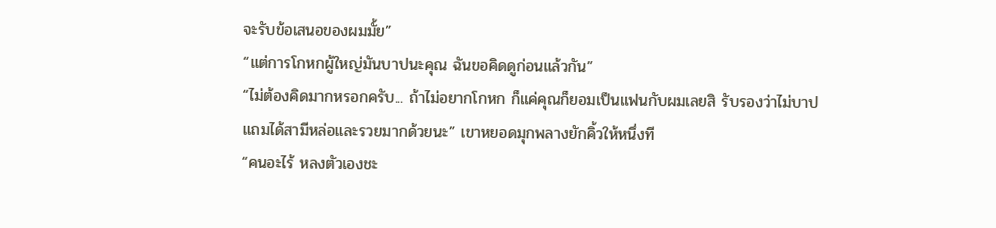จะรับข้อเสนอของผมมั้ย”
“แต่การโกหกผู้ใหญ่มันบาปนะคุณ ฉันขอคิดดูก่อนแล้วกัน”
“ไม่ต้องคิดมากหรอกครับ... ถ้าไม่อยากโกหก ก็แค่คุณก็ยอมเป็นแฟนกับผมเลยสิ รับรองว่าไม่บาป แถมได้สามีหล่อและรวยมากด้วยนะ” เขาหยอดมุกพลางยักคิ้วให้หนึ่งที
“คนอะไร้ หลงตัวเองชะ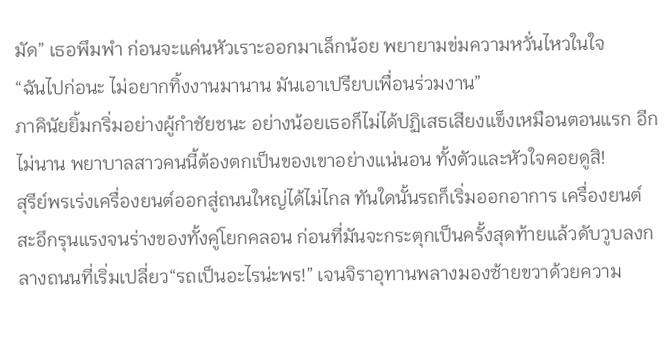มัด” เธอพึมพำ ก่อนจะแค่นหัวเราะออกมาเล็กน้อย พยายามข่มความหวั่นไหวในใจ
“ฉันไปก่อนะ ไม่อยากทิ้งงานมานาน มันเอาเปรียบเพื่อนร่วมงาน”
ภาคินัยยิ้มกริ่มอย่างผู้กำชัยชนะ อย่างน้อยเธอก็ไม่ได้ปฏิเสธเสียงแข็งเหมือนตอนแรก อีกไม่นาน พยาบาลสาวคนนี้ต้องตกเป็นของเขาอย่างแน่นอน ทั้งตัวและหัวใจคอยดูสิ!
สุรีย์พรเร่งเครื่องยนต์ออกสู่ถนนใหญ่ได้ไม่ไกล ทันใดนั้นรถก็เริ่มออกอาการ เครื่องยนต์สะอึกรุนแรงจนร่างของทั้งคู่โยกคลอน ก่อนที่มันจะกระตุกเป็นครั้งสุดท้ายแล้วดับวูบลงกลางถนนที่เริ่มเปลี่ยว“รถเป็นอะไรน่ะพร!” เจนจิราอุทานพลางมองซ้ายขวาด้วยความ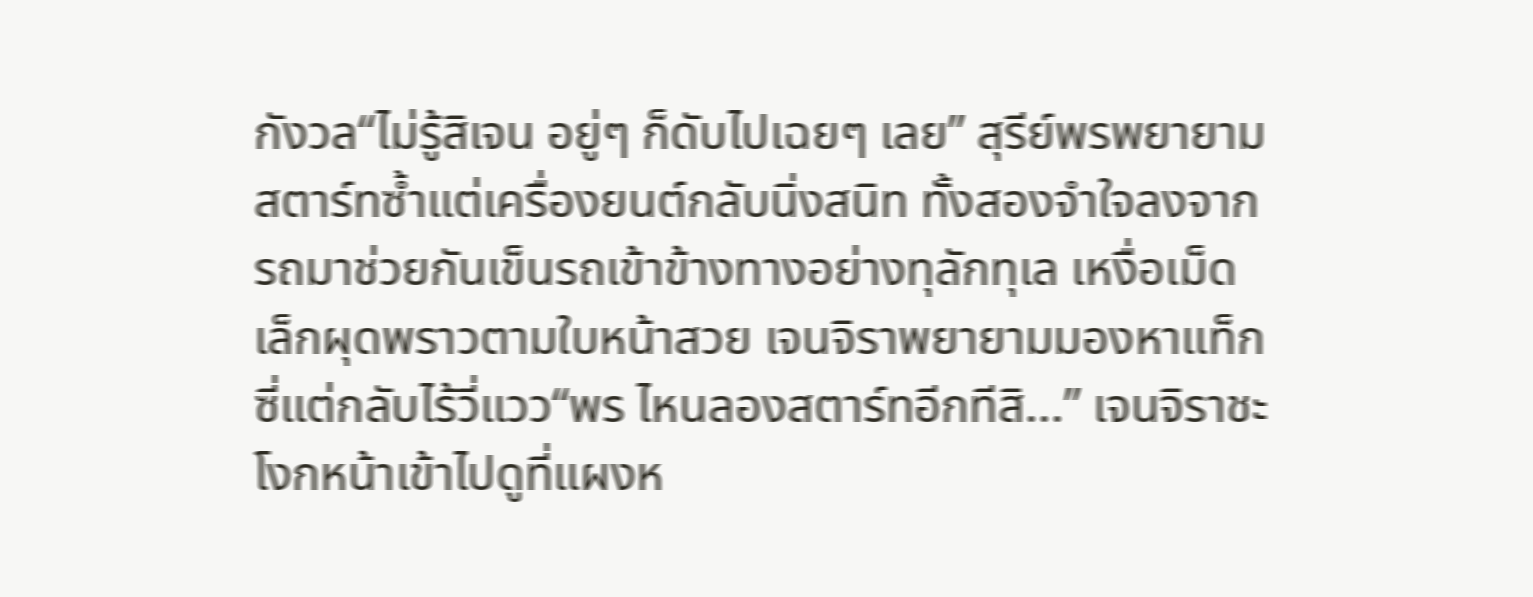กังวล“ไม่รู้สิเจน อยู่ๆ ก็ดับไปเฉยๆ เลย” สุรีย์พรพยายามสตาร์ทซ้ำแต่เครื่องยนต์กลับนิ่งสนิท ทั้งสองจำใจลงจากรถมาช่วยกันเข็นรถเข้าข้างทางอย่างทุลักทุเล เหงื่อเม็ดเล็กผุดพราวตามใบหน้าสวย เจนจิราพยายามมองหาแท็กซี่แต่กลับไร้วี่แวว“พร ไหนลองสตาร์ทอีกทีสิ...” เจนจิราชะโงกหน้าเข้าไปดูที่แผงห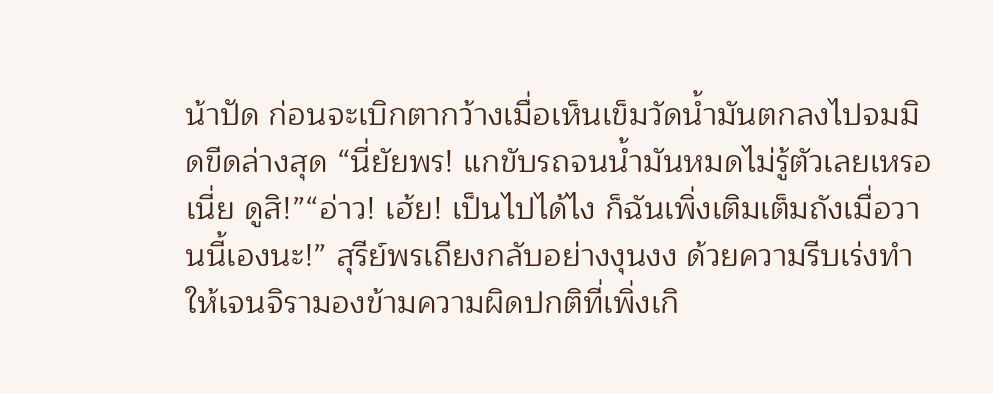น้าปัด ก่อนจะเบิกตากว้างเมื่อเห็นเข็มวัดน้ำมันตกลงไปจมมิดขีดล่างสุด “นี่ยัยพร! แกขับรถจนน้ำมันหมดไม่รู้ตัวเลยเหรอเนี่ย ดูสิ!”“อ่าว! เฮ้ย! เป็นไปได้ไง ก็ฉันเพิ่งเติมเต็มถังเมื่อวานนี้เองนะ!” สุรีย์พรเถียงกลับอย่างงุนงง ด้วยความรีบเร่งทำให้เจนจิรามองข้ามความผิดปกติที่เพิ่งเกิ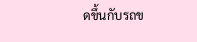ดขึ้นกับรถข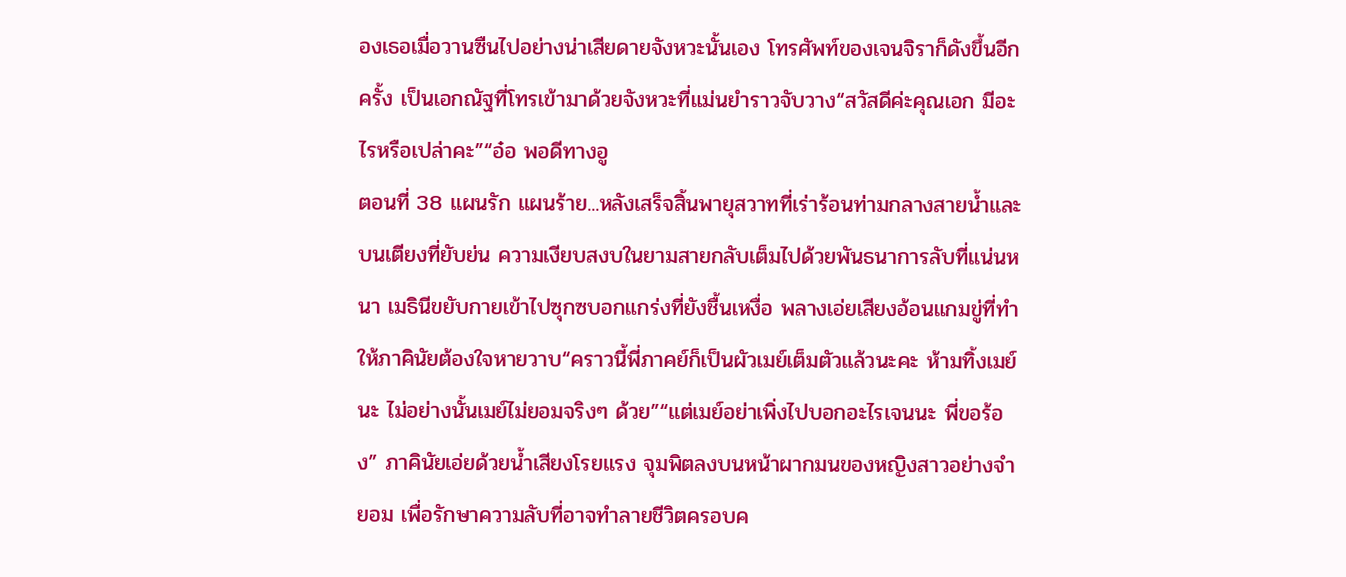องเธอเมื่อวานซืนไปอย่างน่าเสียดายจังหวะนั้นเอง โทรศัพท์ของเจนจิราก็ดังขึ้นอีกครั้ง เป็นเอกณัฐที่โทรเข้ามาด้วยจังหวะที่แม่นยำราวจับวาง“สวัสดีค่ะคุณเอก มีอะไรหรือเปล่าคะ”“อ๋อ พอดีทางอู
ตอนที่ 38 แผนรัก แผนร้าย...หลังเสร็จสิ้นพายุสวาทที่เร่าร้อนท่ามกลางสายน้ำและบนเตียงที่ยับย่น ความเงียบสงบในยามสายกลับเต็มไปด้วยพันธนาการลับที่แน่นหนา เมธินีขยับกายเข้าไปซุกซบอกแกร่งที่ยังชื้นเหงื่อ พลางเอ่ยเสียงอ้อนแกมขู่ที่ทำให้ภาคินัยต้องใจหายวาบ“คราวนี้พี่ภาคย์ก็เป็นผัวเมย์เต็มตัวแล้วนะคะ ห้ามทิ้งเมย์นะ ไม่อย่างนั้นเมย์ไม่ยอมจริงๆ ด้วย”“แต่เมย์อย่าเพิ่งไปบอกอะไรเจนนะ พี่ขอร้อง” ภาคินัยเอ่ยด้วยน้ำเสียงโรยแรง จุมพิตลงบนหน้าผากมนของหญิงสาวอย่างจำยอม เพื่อรักษาความลับที่อาจทำลายชีวิตครอบค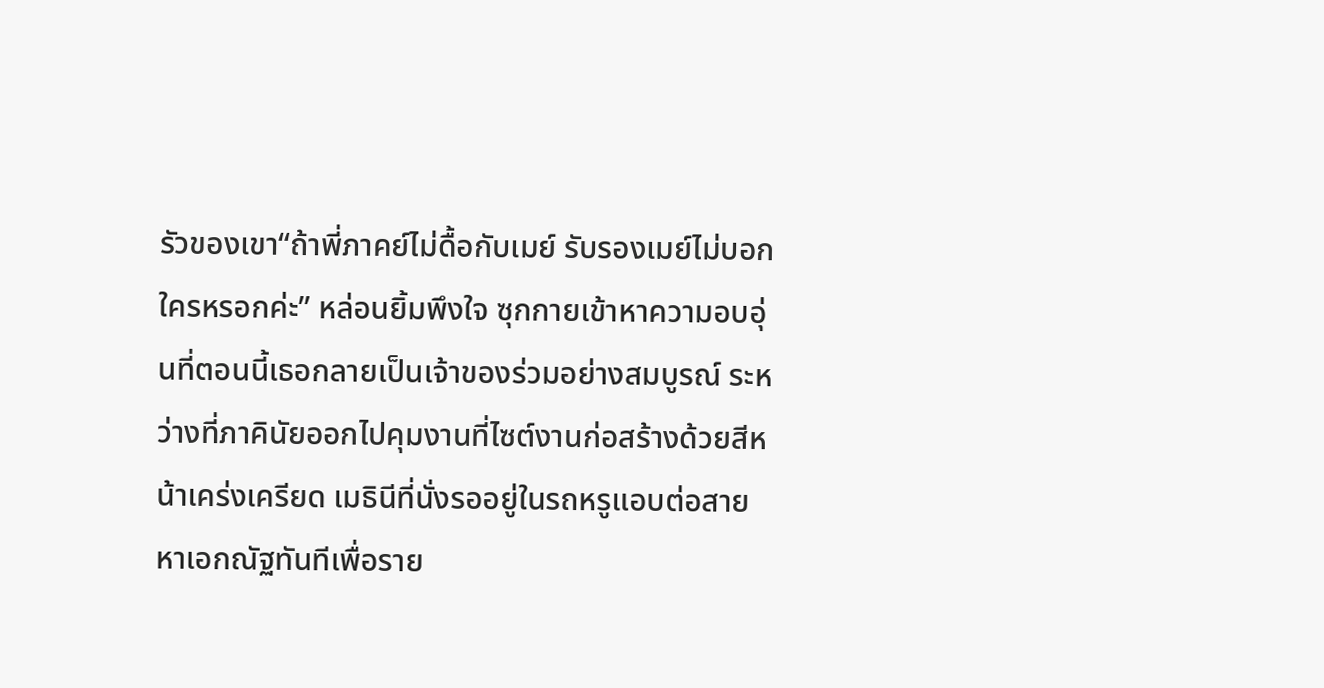รัวของเขา“ถ้าพี่ภาคย์ไม่ดื้อกับเมย์ รับรองเมย์ไม่บอกใครหรอกค่ะ” หล่อนยิ้มพึงใจ ซุกกายเข้าหาความอบอุ่นที่ตอนนี้เธอกลายเป็นเจ้าของร่วมอย่างสมบูรณ์ ระหว่างที่ภาคินัยออกไปคุมงานที่ไซต์งานก่อสร้างด้วยสีหน้าเคร่งเครียด เมธินีที่นั่งรออยู่ในรถหรูแอบต่อสายหาเอกณัฐทันทีเพื่อราย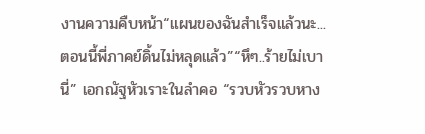งานความคืบหน้า“แผนของฉันสำเร็จแล้วนะ... ตอนนี้พี่ภาคย์ดิ้นไม่หลุดแล้ว”“หึๆ..ร้ายไม่เบานี่” เอกณัฐหัวเราะในลำคอ “รวบหัวรวบหาง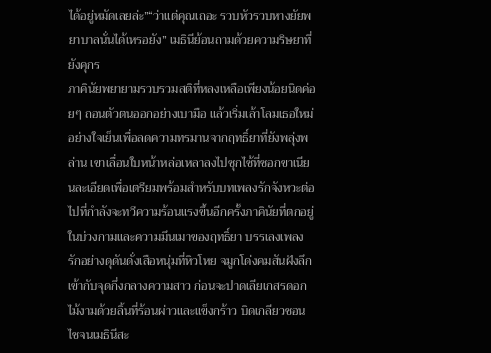ได้อยู่หมัดเลยล่ะ”“ว่าแต่คุณเถอะ รวบหัวรวบหางยัยพยาบาลนั่นได้เหรอยัง” เมธินีย้อนถามด้วยความริษยาที่ยังคุกร
ภาคินัยพยายามรวบรวมสติที่หลงเหลือเพียงน้อยนิดค่อยๆ ถอนตัวตนออกอย่างเบามือ แล้วเริ่มเล้าโลมเธอใหม่อย่างใจเย็นเพื่อลดความทรมานจากฤทธิ์ยาที่ยังพลุ่งพล่าน เขาเลื่อนใบหน้าหล่อเหลาลงไปซุกไซ้ที่ซอกขาเนียนละเอียดเพื่อเตรียมพร้อมสำหรับบทเพลงรักจังหวะต่อไปที่กำลังจะทวีความร้อนแรงขึ้นอีกครั้งภาคินัยที่ตกอยู่ในบ่วงกามและความมึนเมาของฤทธิ์ยา บรรเลงเพลงรักอย่างดุดันดั่งเสือหนุ่มที่หิวโหย จมูกโด่งคมสันฝังลึกเข้ากับจุดกึ่งกลางความสาว ก่อนจะปาดเลียเกสรดอกไม้งามด้วยลิ้นที่ร้อนผ่าวและแข็งกร้าว บิดเกลียวชอนไชจนเมธินีสะ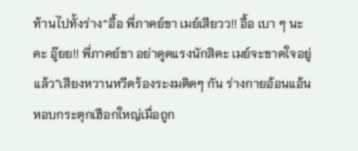ท้านไปทั้งร่าง“อื้อ พี่ภาคย์ขา เมย์เสียวว!! อื้อ เบา ๆ นะคะ อู๊ยย!! พี่ภาคย์ขา อย่าดูดแรงนักสิคะ เมย์จะขาดใจอยู่แล้ว”เสียงหวานหวีดร้องระงมติดๆ กัน ร่างกายอ้อนแอ้นหอบกระตุกเฮือกใหญ่เมื่อถูก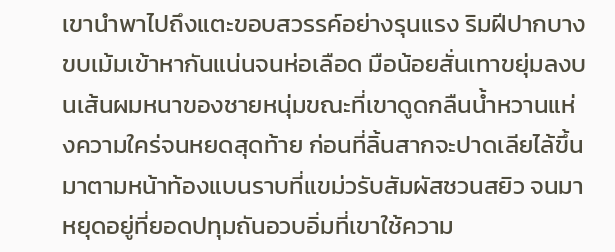เขานำพาไปถึงแตะขอบสวรรค์อย่างรุนแรง ริมฝีปากบางขบเม้มเข้าหากันแน่นจนห่อเลือด มือน้อยสั่นเทาขยุ่มลงบนเส้นผมหนาของชายหนุ่มขณะที่เขาดูดกลืนน้ำหวานแห่งความใคร่จนหยดสุดท้าย ก่อนที่ลิ้นสากจะปาดเลียไล้ขึ้นมาตามหน้าท้องแบนราบที่แขม่วรับสัมผัสชวนสยิว จนมาหยุดอยู่ที่ยอดปทุมถันอวบอิ่มที่เขาใช้ความ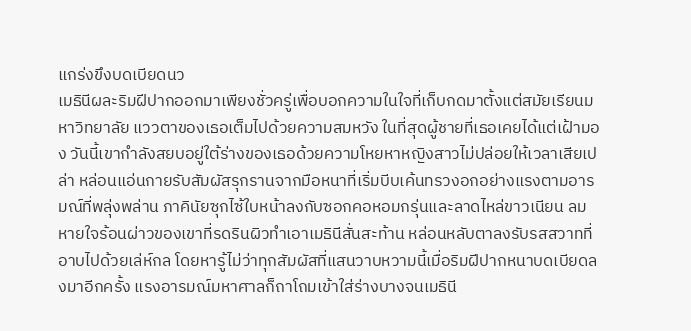แกร่งขึงบดเบียดนว
เมธินีผละริมฝีปากออกมาเพียงชั่วครู่เพื่อบอกความในใจที่เก็บกดมาตั้งแต่สมัยเรียนมหาวิทยาลัย แววตาของเธอเต็มไปด้วยความสมหวัง ในที่สุดผู้ชายที่เธอเคยได้แต่เฝ้ามอง วันนี้เขากำลังสยบอยู่ใต้ร่างของเธอด้วยความโหยหาหญิงสาวไม่ปล่อยให้เวลาเสียเปล่า หล่อนแอ่นกายรับสัมผัสรุกรานจากมือหนาที่เริ่มบีบเค้นทรวงอกอย่างแรงตามอารมณ์ที่พลุ่งพล่าน ภาคินัยซุกไซ้ใบหน้าลงกับซอกคอหอมกรุ่นและลาดไหล่ขาวเนียน ลมหายใจร้อนผ่าวของเขาที่รดรินผิวทำเอาเมธินีสั่นสะท้าน หล่อนหลับตาลงรับรสสวาทที่อาบไปด้วยเล่ห์กล โดยหารู้ไม่ว่าทุกสัมผัสที่แสนวาบหวามนี้เมื่อริมฝีปากหนาบดเบียดลงมาอีกครั้ง แรงอารมณ์มหาศาลก็ถาโถมเข้าใส่ร่างบางจนเมธินี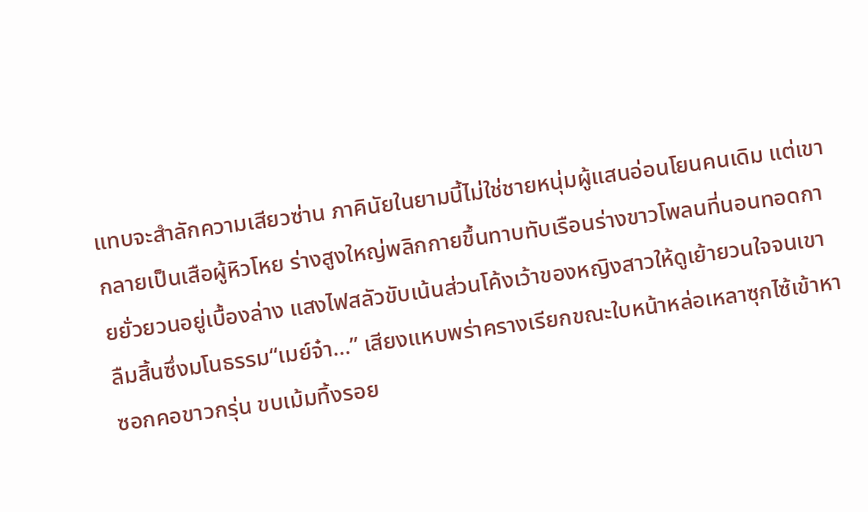แทบจะสำลักความเสียวซ่าน ภาคินัยในยามนี้ไม่ใช่ชายหนุ่มผู้แสนอ่อนโยนคนเดิม แต่เขากลายเป็นเสือผู้หิวโหย ร่างสูงใหญ่พลิกกายขึ้นทาบทับเรือนร่างขาวโพลนที่นอนทอดกายยั่วยวนอยู่เบื้องล่าง แสงไฟสลัวขับเน้นส่วนโค้งเว้าของหญิงสาวให้ดูเย้ายวนใจจนเขาลืมสิ้นซึ่งมโนธรรม“เมย์จ๋า...” เสียงแหบพร่าครางเรียกขณะใบหน้าหล่อเหลาซุกไซ้เข้าหาซอกคอขาวกรุ่น ขบเม้มทิ้งรอย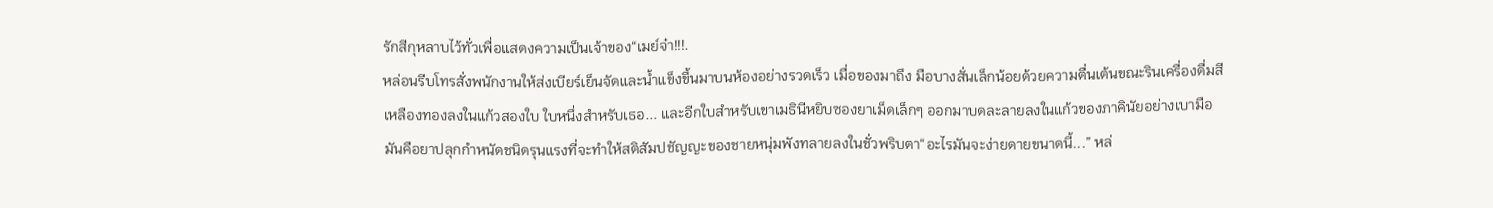รักสีกุหลาบไว้ทั่วเพื่อแสดงความเป็นเจ้าของ“เมย์จ๋า!!!.
หล่อนรีบโทรสั่งพนักงานให้ส่งเบียร์เย็นจัดและน้ำแข็งขึ้นมาบนห้องอย่างรวดเร็ว เมื่อของมาถึง มือบางสั่นเล็กน้อยด้วยความตื่นเต้นขณะรินเครื่องดื่มสีเหลืองทองลงในแก้วสองใบ ใบหนึ่งสำหรับเธอ... และอีกใบสำหรับเขาเมธินีหยิบซองยาเม็ดเล็กๆ ออกมาบดละลายลงในแก้วของภาคินัยอย่างเบามือ มันคือยาปลุกกำหนัดชนิดรุนแรงที่จะทำให้สติสัมปชัญญะของชายหนุ่มพังทลายลงในชั่วพริบตา“อะไรมันจะง่ายดายขนาดนี้...” หล่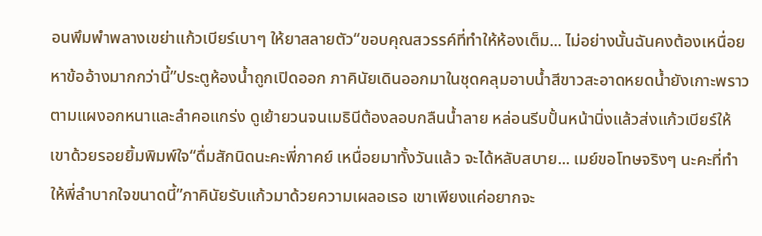อนพึมพำพลางเขย่าแก้วเบียร์เบาๆ ให้ยาสลายตัว“ขอบคุณสวรรค์ที่ทำให้ห้องเต็ม... ไม่อย่างนั้นฉันคงต้องเหนื่อยหาข้ออ้างมากกว่านี้”ประตูห้องน้ำถูกเปิดออก ภาคินัยเดินออกมาในชุดคลุมอาบน้ำสีขาวสะอาดหยดน้ำยังเกาะพราวตามแผงอกหนาและลำคอแกร่ง ดูเย้ายวนจนเมธินีต้องลอบกลืนน้ำลาย หล่อนรีบปั้นหน้านิ่งแล้วส่งแก้วเบียร์ให้เขาด้วยรอยยิ้มพิมพ์ใจ“ดื่มสักนิดนะคะพี่ภาคย์ เหนื่อยมาทั้งวันแล้ว จะได้หลับสบาย... เมย์ขอโทษจริงๆ นะคะที่ทำให้พี่ลำบากใจขนาดนี้”ภาคินัยรับแก้วมาด้วยความเผลอเรอ เขาเพียงแค่อยากจะ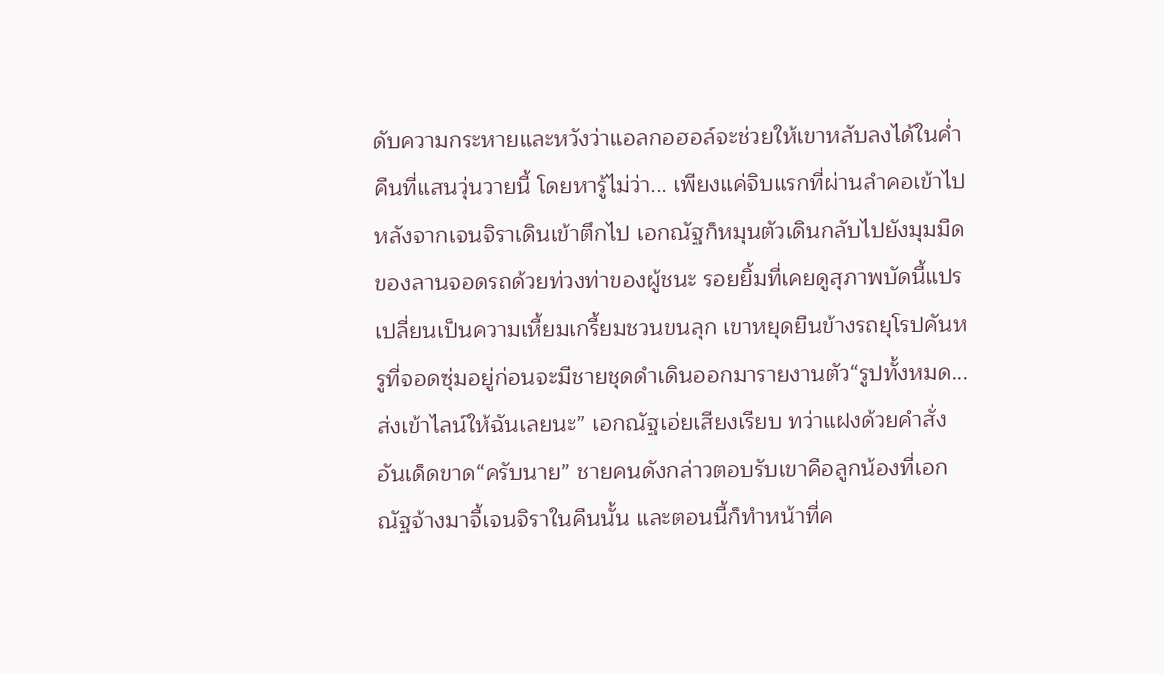ดับความกระหายและหวังว่าแอลกอฮอล์จะช่วยให้เขาหลับลงได้ในค่ำคืนที่แสนวุ่นวายนี้ โดยหารู้ไม่ว่า... เพียงแค่จิบแรกที่ผ่านลำคอเข้าไป
หลังจากเจนจิราเดินเข้าตึกไป เอกณัฐก็หมุนตัวเดินกลับไปยังมุมมืดของลานจอดรถด้วยท่วงท่าของผู้ชนะ รอยยิ้มที่เคยดูสุภาพบัดนี้แปรเปลี่ยนเป็นความเหี้ยมเกรี้ยมชวนขนลุก เขาหยุดยืนข้างรถยุโรปคันหรูที่จอดซุ่มอยู่ก่อนจะมีชายชุดดำเดินออกมารายงานตัว“รูปทั้งหมด... ส่งเข้าไลน์ให้ฉันเลยนะ” เอกณัฐเอ่ยเสียงเรียบ ทว่าแฝงด้วยคำสั่งอันเด็ดขาด“ครับนาย” ชายคนดังกล่าวตอบรับเขาคือลูกน้องที่เอกณัฐจ้างมาจี้เจนจิราในคืนนั้น และตอนนี้ก็ทำหน้าที่ค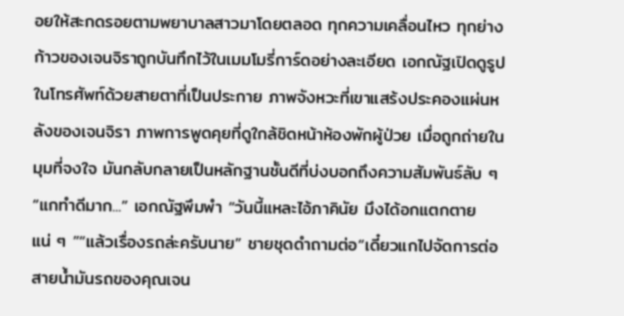อยให้สะกดรอยตามพยาบาลสาวมาโดยตลอด ทุกความเคลื่อนไหว ทุกย่างก้าวของเจนจิราถูกบันทึกไว้ในเมมโมรี่การ์ดอย่างละเอียด เอกณัฐเปิดดูรูปในโทรศัพท์ด้วยสายตาที่เป็นประกาย ภาพจังหวะที่เขาแสร้งประคองแผ่นหลังของเจนจิรา ภาพการพูดคุยที่ดูใกล้ชิดหน้าห้องพักผู้ป่วย เมื่อถูกถ่ายในมุมที่จงใจ มันกลับกลายเป็นหลักฐานชั้นดีที่บ่งบอกถึงความสัมพันธ์ลับ ๆ “แกทำดีมาก...” เอกณัฐพึมพำ “วันนี้แหละไอ้ภาคินัย มึงได้อกแตกตายแน่ ๆ ”“แล้วเรื่องรถล่ะครับนาย” ชายชุดดำถามต่อ“เดี๋ยวแกไปจัดการต่อสายน้ำมันรถของคุณเจน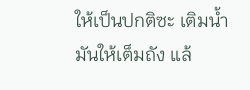ให้เป็นปกติซะ เติมน้ำมันให้เต็มถัง แล้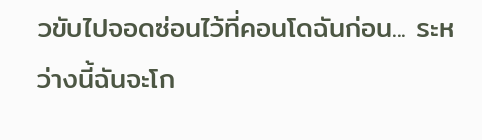วขับไปจอดซ่อนไว้ที่คอนโดฉันก่อน... ระหว่างนี้ฉันจะโก